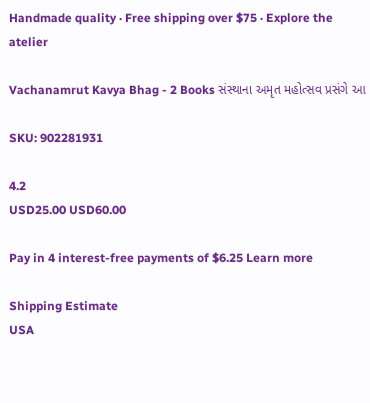Handmade quality · Free shipping over $75 · Explore the atelier

Vachanamrut Kavya Bhag - 2 Books સંસ્થાના અમૃત મહોત્સવ પ્રસંગે આ

SKU: 902281931

4.2
USD25.00 USD60.00

Pay in 4 interest-free payments of $6.25 Learn more

Shipping Estimate
USA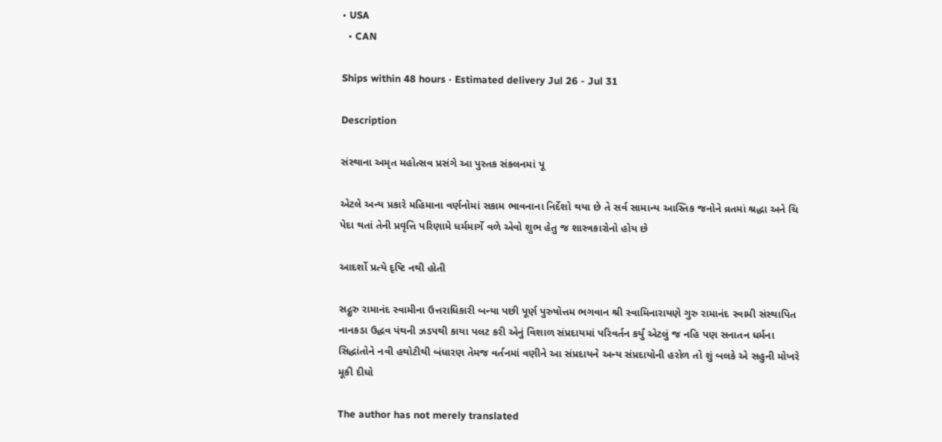• USA
  • CAN

Ships within 48 hours · Estimated delivery Jul 26 - Jul 31

Description

સંસ્થાના અમૃત મહોત્સવ પ્રસંગે આ પુસ્તક સંકલનમાં પૂ

એટલે અન્ય પ્રકારે મહિમાના વર્ણનોમાં સકામ ભાવનાના નિર્દેશો થયા છે તે સર્વ સામાન્ય આસ્તિક જનોને વ્રતમાં શ્રદ્ધા અને ચિ પેદા થતાં તેની પ્રવૃત્તિ પરિણામે ધર્મમાર્ગે વળે એવો શુભ હેતુ જ શાસ્ત્રકારોનો હોય છે

આદર્શો પ્રત્યે દૃષ્ટિ નથી હોતી

સદ્ગુરુ રામાનંદ સ્વામીના ઉત્તરાધિકારી બન્યા પછી પૂર્ણ પુરુષોત્તમ ભગવાન શ્રી સ્વામિનારાયણે ગુરુ રામાનંદ સ્વામી સંસ્થાપિત નાનકડા ઉદ્ધવ પંથની ઝડપથી કાયા પલટ કરી એનું વિશાળ સંપ્રદાયમાં પરિવર્તન કર્યું એટલું જ નહિ પણ સનાતન ધર્મના સિદ્ધાંતોને નવી હથોટીથી બંધારણ તેમજ વર્તનમાં વણીને આ સંપ્રદાયને અન્ય સંપ્રદાયોની હરોળ તો શું બલકે એ સહુની મોખરે મૂકી દીધો

The author has not merely translated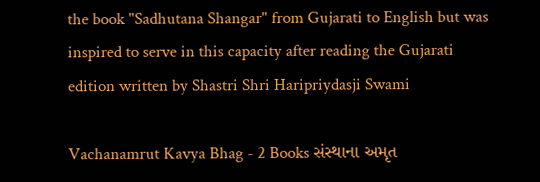the book "Sadhutana Shangar" from Gujarati to English but was inspired to serve in this capacity after reading the Gujarati edition written by Shastri Shri Haripriydasji Swami

Vachanamrut Kavya Bhag - 2 Books સંસ્થાના અમૃત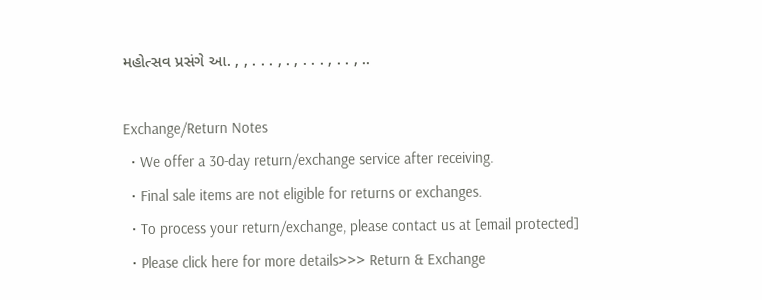મહોત્સવ પ્રસંગે આ. , , . . . , . , . . . , . . , ..

Exchange/Return Notes
  • We offer a 30-day return/exchange service after receiving.
  • Final sale items are not eligible for returns or exchanges.
  • To process your return/exchange, please contact us at [email protected]
  • Please click here for more details>>> Return & Exchange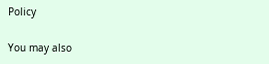Policy

You may also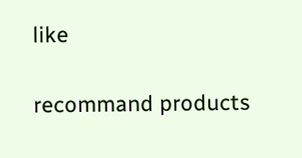like

recommand products